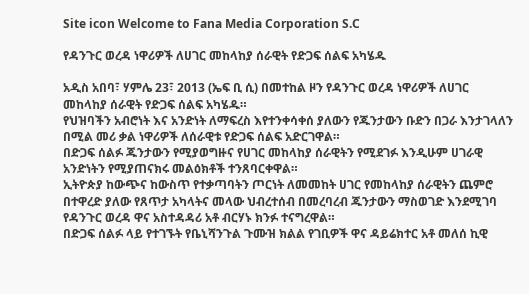Site icon Welcome to Fana Media Corporation S.C

የዳንጉር ወረዳ ነዋሪዎች ለሀገር መከላከያ ሰራዊት የድጋፍ ሰልፍ አካሄዱ

አዲስ አበባ፣ ሃምሌ 23፣ 2013 (ኤፍ ቢ ሲ) በመተከል ዞን የዳንጉር ወረዳ ነዋሪዎች ለሀገር መከላከያ ሰራዊት የድጋፍ ሰልፍ አካሄዱ።
የህዝባችን አብሮነት እና አንድነት ለማፍረስ እየተንቀሳቀሰ ያለውን የጁንታውን ቡድን በጋራ እንታገላለን በሚል መሪ ቃል ነዋሪዎች ለሰራዊቱ የድጋፍ ሰልፍ አድርገዋል።
በድጋፍ ሰልፉ ጁንታውን የሚያወግዙና የሀገር መከላከያ ሰራዊትን የሚደገፉ እንዲሁም ሀገራዊ አንድነትን የሚያጠናክሩ መልዕክቶች ተንጸባርቀዋል።
ኢትዮጵያ ከውጭና ከውስጥ የተቃጣባትን ጦርነት ለመመከት ሀገር የመከላከያ ሰራዊትን ጨምሮ በተዋረድ ያለው የጸጥታ አካላትና መላው ህብረተሰብ በመረባረብ ጁንታውን ማስወገድ እንደሚገባ የዳንጉር ወረዳ ዋና አስተዳዳሪ አቶ ብርሃኑ ክንፉ ተናግረዋል።
በድጋፍ ሰልፉ ላይ የተገኙት የቤኒሻንጉል ጉሙዝ ክልል የገቢዎች ዋና ዳይሬክተር አቶ መለሰ ኪዊ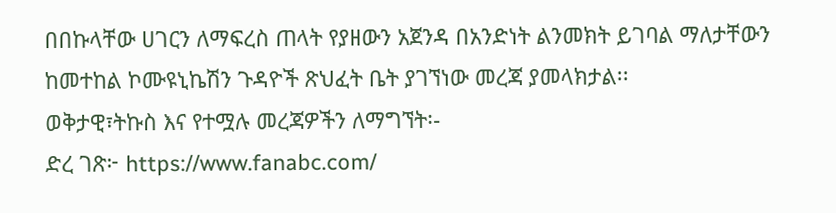በበኩላቸው ሀገርን ለማፍረስ ጠላት የያዘውን አጀንዳ በአንድነት ልንመክት ይገባል ማለታቸውን ከመተከል ኮሙዩኒኬሽን ጉዳዮች ጽህፈት ቤት ያገኘነው መረጃ ያመላክታል፡፡
ወቅታዊ፣ትኩስ እና የተሟሉ መረጃዎችን ለማግኘት፡-
ድረ ገጽ፦ https://www.fanabc.com/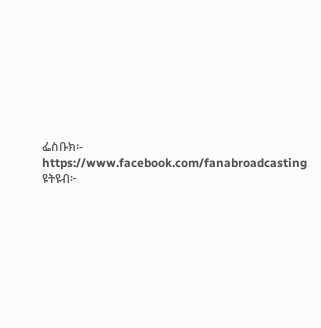ፌስቡክ፡- https://www.facebook.com/fanabroadcasting
ዩትዩብ፦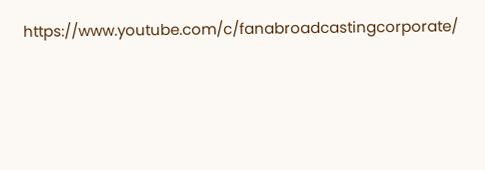https://www.youtube.com/c/fanabroadcastingcorporate/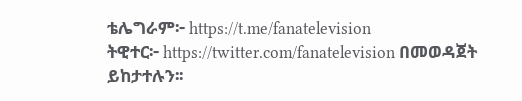ቴሌግራም፦ https://t.me/fanatelevision
ትዊተር፦ https://twitter.com/fanatelevision በመወዳጀት ይከታተሉን፡፡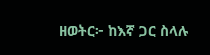ዘወትር፦ ከእኛ ጋር ስላሉ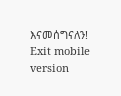እናመሰግናለን!
Exit mobile version